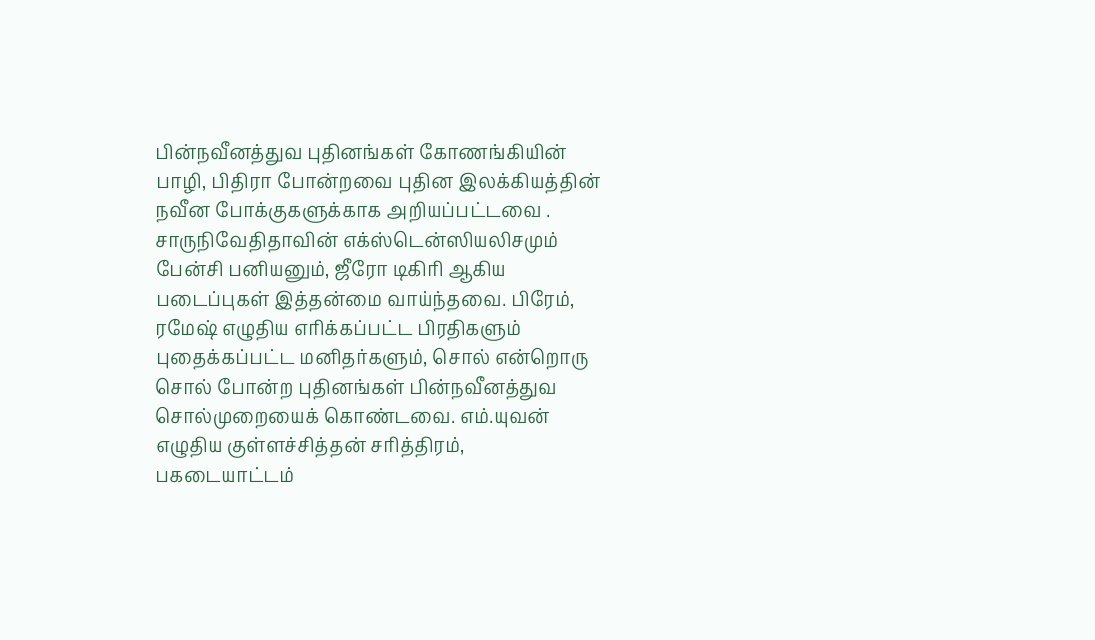பின்நவீனத்துவ புதினங்கள் கோணங்கியின் பாழி, பிதிரா போன்றவை புதின இலக்கியத்தின் நவீன போக்குகளுக்காக அறியப்பட்டவை . சாருநிவேதிதாவின் எக்ஸ்டென்ஸியலிசமும் பேன்சி பனியனும், ஜீரோ டிகிரி ஆகிய படைப்புகள் இத்தன்மை வாய்ந்தவை. பிரேம், ரமேஷ் எழுதிய எரிக்கப்பட்ட பிரதிகளும் புதைக்கப்பட்ட மனிதர்களும், சொல் என்றொரு சொல் போன்ற புதினங்கள் பின்நவீனத்துவ சொல்முறையைக் கொண்டவை. எம்.யுவன் எழுதிய குள்ளச்சித்தன் சரித்திரம், பகடையாட்டம்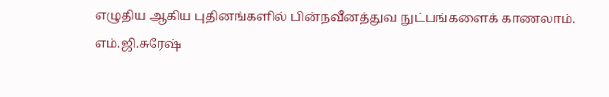எழுதிய ஆகிய புதினங்களில் பின்நவீனத்துவ நுட்பங்களைக் காணலாம்.
எம்.ஜி.சுரேஷ்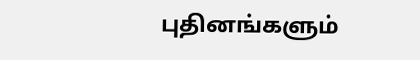புதினங்களும்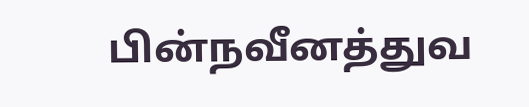பின்நவீனத்துவ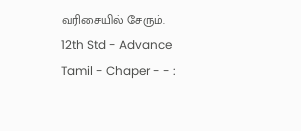வரிசையில் சேரும். 12th Std - Advance Tamil - Chaper - - :